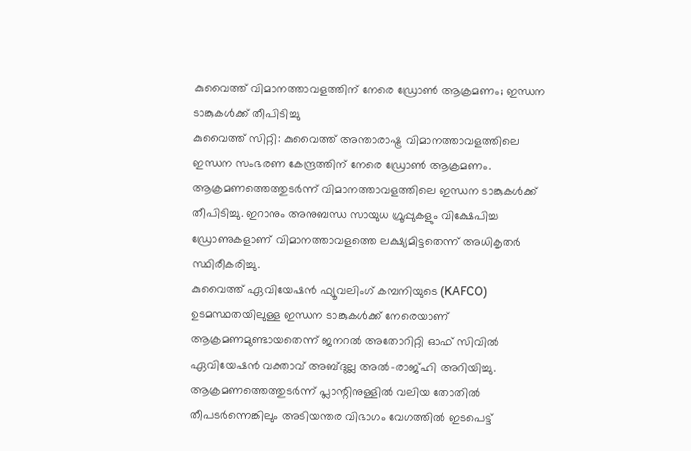കുവൈത്ത് വിമാനത്താവളത്തിന് നേരെ ഡ്രോൺ ആക്രമണം; ഇന്ധന ടാങ്കുകൾക്ക് തീപിടിച്ചു
കുവൈത്ത് സിറ്റി: കുവൈത്ത് അന്താരാഷ്ട്ര വിമാനത്താവളത്തിലെ ഇന്ധന സംഭരണ കേന്ദ്രത്തിന് നേരെ ഡ്രോൺ ആക്രമണം. ആക്രമണത്തെത്തുടർന്ന് വിമാനത്താവളത്തിലെ ഇന്ധന ടാങ്കുകൾക്ക് തീപിടിച്ചു. ഇറാനും അനുബന്ധ സായുധ ഗ്രൂപ്പുകളും വിക്ഷേപിച്ച ഡ്രോണുകളാണ് വിമാനത്താവളത്തെ ലക്ഷ്യമിട്ടതെന്ന് അധികൃതർ സ്ഥിരീകരിച്ചു.
കുവൈത്ത് ഏവിയേഷൻ ഫ്യൂവലിംഗ് കമ്പനിയുടെ (KAFCO) ഉടമസ്ഥതയിലുള്ള ഇന്ധന ടാങ്കുകൾക്ക് നേരെയാണ് ആക്രമണമുണ്ടായതെന്ന് ജനറൽ അതോറിറ്റി ഓഫ് സിവിൽ ഏവിയേഷൻ വക്താവ് അബ്ദുല്ല അൽ-രാജ്ഹി അറിയിച്ചു.
ആക്രമണത്തെത്തുടർന്ന് പ്ലാന്റിനുള്ളിൽ വലിയ തോതിൽ തീപടർന്നെങ്കിലും അടിയന്തര വിഭാഗം വേഗത്തിൽ ഇടപെട്ട്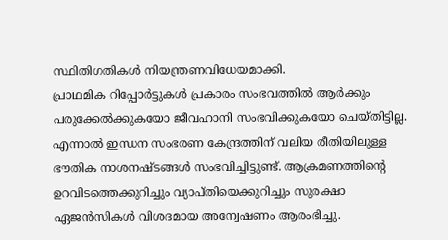സ്ഥിതിഗതികൾ നിയന്ത്രണവിധേയമാക്കി.
പ്രാഥമിക റിപ്പോർട്ടുകൾ പ്രകാരം സംഭവത്തിൽ ആർക്കും പരുക്കേൽക്കുകയോ ജീവഹാനി സംഭവിക്കുകയോ ചെയ്തിട്ടില്ല. എന്നാൽ ഇന്ധന സംഭരണ കേന്ദ്രത്തിന് വലിയ രീതിയിലുള്ള ഭൗതിക നാശനഷ്ടങ്ങൾ സംഭവിച്ചിട്ടുണ്ട്. ആക്രമണത്തിന്റെ ഉറവിടത്തെക്കുറിച്ചും വ്യാപ്തിയെക്കുറിച്ചും സുരക്ഷാ ഏജൻസികൾ വിശദമായ അന്വേഷണം ആരംഭിച്ചു.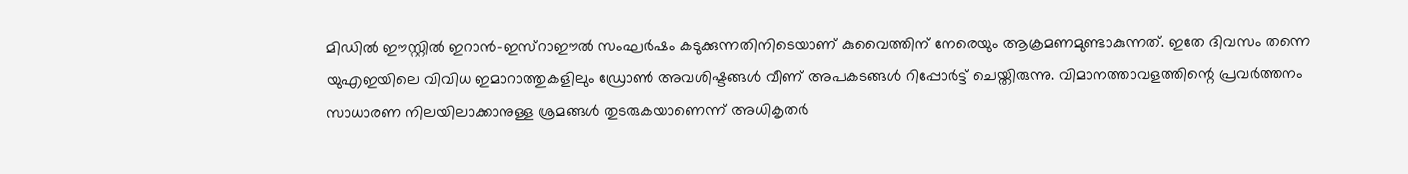മിഡിൽ ഈസ്റ്റിൽ ഇറാൻ-ഇസ്റാഈൽ സംഘർഷം കടുക്കുന്നതിനിടെയാണ് കുവൈത്തിന് നേരെയും ആക്രമണമുണ്ടാകുന്നത്. ഇതേ ദിവസം തന്നെ യുഎഇയിലെ വിവിധ ഇമാറാത്തുകളിലും ഡ്രോൺ അവശിഷ്ടങ്ങൾ വീണ് അപകടങ്ങൾ റിപ്പോർട്ട് ചെയ്തിരുന്നു. വിമാനത്താവളത്തിന്റെ പ്രവർത്തനം സാധാരണ നിലയിലാക്കാനുള്ള ശ്രമങ്ങൾ തുടരുകയാണെന്ന് അധികൃതർ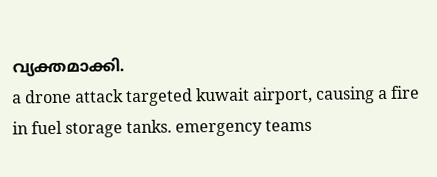വ്യക്തമാക്കി.
a drone attack targeted kuwait airport, causing a fire in fuel storage tanks. emergency teams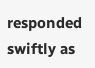responded swiftly as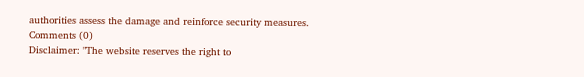authorities assess the damage and reinforce security measures.
Comments (0)
Disclaimer: "The website reserves the right to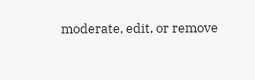moderate, edit, or remove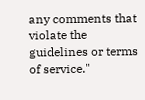any comments that violate the guidelines or terms of service."